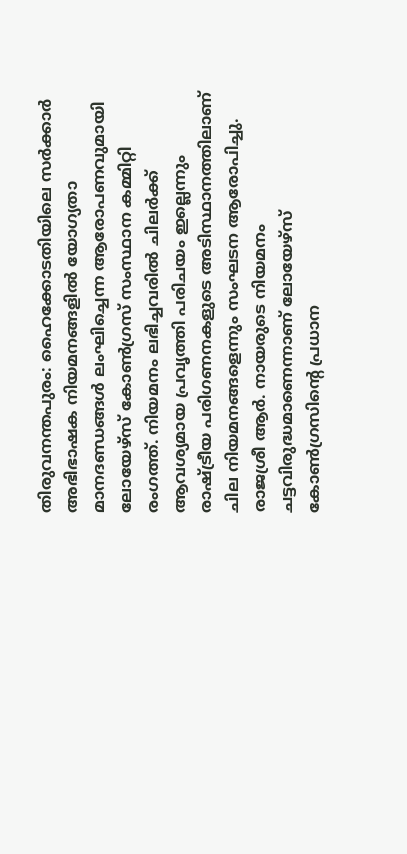തിരുവനന്തപുരം: ഹൈക്കോടതിയിലെ സർക്കാർ അഭിഭാഷക നിയമനങ്ങളിൽ യോഗ്യതാ മാനദണ്ഡങ്ങൾ ലംഘിച്ചെന്ന ആരോപണവുമായി ലോയേഴ്സ് കോൺഗ്രസ് സംസ്ഥാന കമ്മിറ്റി രംഗത്ത്. നിയമനം ലഭിച്ചവരിൽ ചിലർക്ക് ആവശ്യമായ പ്രവൃത്തി പരിചയം ഇല്ലെന്നും രാഷ്ട്രീയ പരിഗണനകളുടെ അടിസ്ഥാനത്തിലാണ് ചില നിയമനങ്ങളെന്നും സംഘടന ആരോപിച്ചു.
രാജശ്രീ ആർ. നായരുടെ നിയമനം ചട്ടവിരുദ്ധമാണെന്നാണ് ലോയേഴ്സ് കോൺഗ്രസിന്റെ പ്രധാന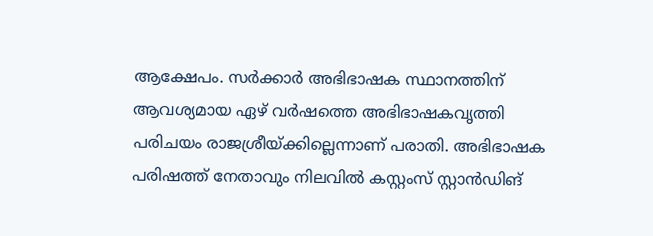ആക്ഷേപം. സർക്കാർ അഭിഭാഷക സ്ഥാനത്തിന് ആവശ്യമായ ഏഴ് വർഷത്തെ അഭിഭാഷകവൃത്തി പരിചയം രാജശ്രീയ്ക്കില്ലെന്നാണ് പരാതി. അഭിഭാഷക പരിഷത്ത് നേതാവും നിലവിൽ കസ്റ്റംസ് സ്റ്റാൻഡിങ്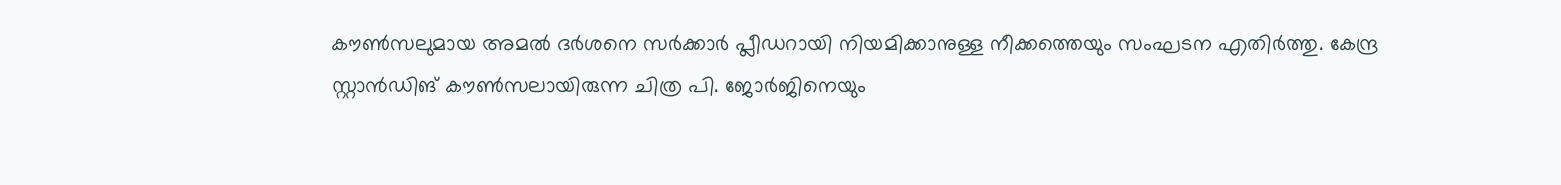കൗൺസലുമായ അമൽ ദർശനെ സർക്കാർ പ്ലീഡറായി നിയമിക്കാനുള്ള നീക്കത്തെയും സംഘടന എതിർത്തു. കേന്ദ്ര സ്റ്റാൻഡിങ് കൗൺസലായിരുന്ന ചിത്ര പി. ജോർജിനെയും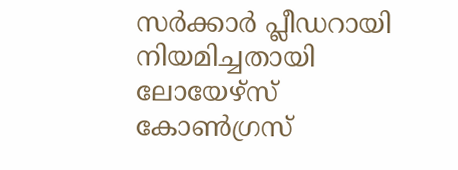സർക്കാർ പ്ലീഡറായി നിയമിച്ചതായി ലോയേഴ്സ് കോൺഗ്രസ്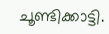ചൂണ്ടിക്കാട്ടി.